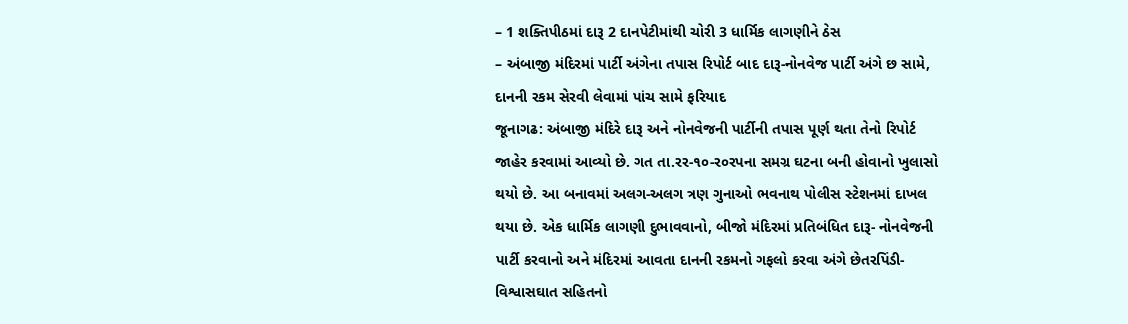– 1 શક્તિપીઠમાં દારૂ 2 દાનપેટીમાંથી ચોરી 3 ધાર્મિક લાગણીને ઠેસ
– અંબાજી મંદિરમાં પાર્ટી અંગેના તપાસ રિપોર્ટ બાદ દારૂ-નોનવેજ પાર્ટી અંગે છ સામે, દાનની રકમ સેરવી લેવામાં પાંચ સામે ફરિયાદ
જૂનાગઢ: અંબાજી મંદિરે દારૂ અને નોનવેજની પાર્ટીની તપાસ પૂર્ણ થતા તેનો રિપોર્ટ જાહેર કરવામાં આવ્યો છે. ગત તા.રર-૧૦-ર૦રપના સમગ્ર ઘટના બની હોવાનો ખુલાસો થયો છે. આ બનાવમાં અલગ-અલગ ત્રણ ગુનાઓ ભવનાથ પોલીસ સ્ટેશનમાં દાખલ થયા છે. એક ધાર્મિક લાગણી દુભાવવાનો, બીજો મંદિરમાં પ્રતિબંધિત દારૂ- નોનવેજની પાર્ટી કરવાનો અને મંદિરમાં આવતા દાનની રકમનો ગફલો કરવા અંગે છેતરપિંડી- વિશ્વાસઘાત સહિતનો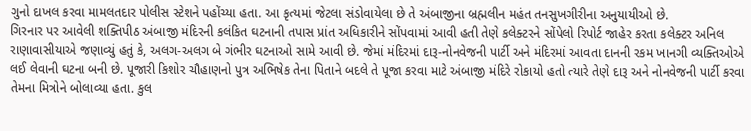ગુનો દાખલ કરવા મામલતદાર પોલીસ સ્ટેશને પહોંચ્યા હતા. આ કૃત્યમાં જેટલા સંડોવાયેલા છે તે અંબાજીના બ્રહ્મલીન મહંત તનસુખગીરીના અનુયાયીઓ છે.
ગિરનાર પર આવેલી શક્તિપીઠ અંબાજી મંદિરની કલંકિત ઘટનાની તપાસ પ્રાંત અધિકારીને સોંપવામાં આવી હતી તેણે કલેક્ટરને સોંપેલો રિપોર્ટ જાહેર કરતા કલેક્ટર અનિલ રાણાવાસીયાએ જણાવ્યું હતું કે, અલગ-અલગ બે ગંભીર ઘટનાઓ સામે આવી છે. જેમાં મંદિરમાં દારૂ-નોનવેજની પાર્ટી અને મંદિરમાં આવતા દાનની રકમ ખાનગી વ્યક્તિઓએ લઈ લેવાની ઘટના બની છે. પૂજારી કિશોર ચૌહાણનો પુત્ર અભિષેક તેના પિતાને બદલે તે પૂજા કરવા માટે અંબાજી મંદિરે રોકાયો હતો ત્યારે તેણે દારૂ અને નોનવેજની પાર્ટી કરવા તેમના મિત્રોને બોલાવ્યા હતા. કુલ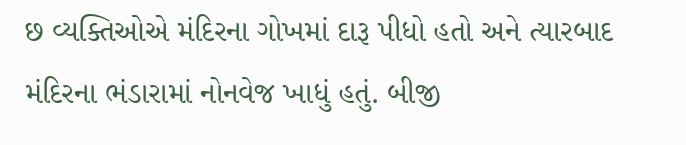છ વ્યક્તિઓએ મંદિરના ગોખમાં દારૂ પીધો હતો અને ત્યારબાદ મંદિરના ભંડારામાં નોનવેજ ખાધું હતું. બીજી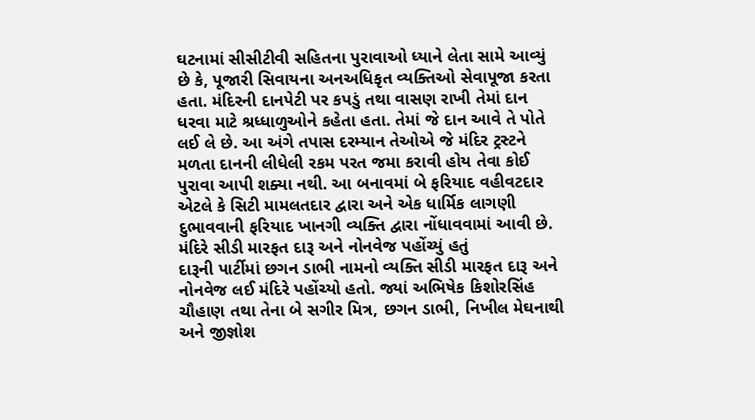ઘટનામાં સીસીટીવી સહિતના પુરાવાઓ ધ્યાને લેતા સામે આવ્યું છે કે, પૂજારી સિવાયના અનઅધિકૃત વ્યક્તિઓ સેવાપૂજા કરતા હતા. મંદિરની દાનપેટી પર કપડું તથા વાસણ રાખી તેમાં દાન ધરવા માટે શ્રધ્ધાળુઓને કહેતા હતા. તેમાં જે દાન આવે તે પોતે લઈ લે છે. આ અંગે તપાસ દરમ્યાન તેઓએ જે મંદિર ટ્રસ્ટને મળતા દાનની લીધેલી રકમ પરત જમા કરાવી હોય તેવા કોઈ પુરાવા આપી શક્યા નથી. આ બનાવમાં બે ફરિયાદ વહીવટદાર એટલે કે સિટી મામલતદાર દ્વારા અને એક ધાર્મિક લાગણી દુભાવવાની ફરિયાદ ખાનગી વ્યક્તિ દ્વારા નોંધાવવામાં આવી છે.
મંદિરે સીડી મારફત દારૂ અને નોનવેજ પહોંચ્યું હતું
દારૂની પાર્ટીમાં છગન ડાભી નામનો વ્યક્તિ સીડી મારફત દારૂ અને નોનવેજ લઈ મંદિરે પહોંચ્યો હતો. જ્યાં અભિષેક કિશોરસિંહ ચૌહાણ તથા તેના બે સગીર મિત્ર, છગન ડાભી, નિખીલ મેઘનાથી અને જીજ્ઞોશ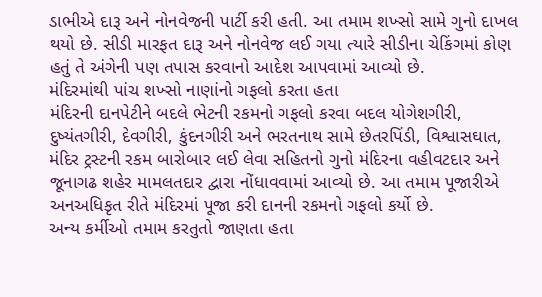ડાભીએ દારૂ અને નોનવેજની પાર્ટી કરી હતી. આ તમામ શખ્સો સામે ગુનો દાખલ થયો છે. સીડી મારફત દારૂ અને નોનવેજ લઈ ગયા ત્યારે સીડીના ચેકિંગમાં કોણ હતું તે અંગેની પણ તપાસ કરવાનો આદેશ આપવામાં આવ્યો છે.
મંદિરમાંથી પાંચ શખ્સો નાણાંનો ગફલો કરતા હતા
મંદિરની દાનપેટીને બદલે ભેટની રકમનો ગફલો કરવા બદલ યોગેશગીરી, દુષ્યંતગીરી, દેવગીરી, કુંદનગીરી અને ભરતનાથ સામે છેતરપિંડી, વિશ્વાસઘાત, મંદિર ટ્રસ્ટની રકમ બારોબાર લઈ લેવા સહિતનો ગુનો મંદિરના વહીવટદાર અને જૂનાગઢ શહેર મામલતદાર દ્વારા નોંધાવવામાં આવ્યો છે. આ તમામ પૂજારીએ અનઅધિકૃત રીતે મંદિરમાં પૂજા કરી દાનની રકમનો ગફલો કર્યો છે.
અન્ય કર્મીઓ તમામ કરતુતો જાણતા હતા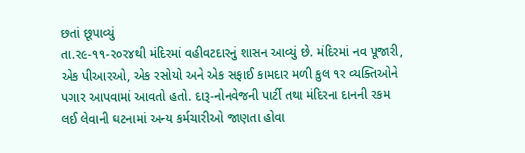છતાં છૂપાવ્યું
તા.ર૯-૧૧-ર૦ર૪થી મંદિરમાં વહીવટદારનું શાસન આવ્યું છે. મંદિરમાં નવ પૂજારી, એક પીઆરઓ, એક રસોયો અને એક સફાઈ કામદાર મળી કુલ ૧ર વ્યક્તિઓને પગાર આપવામાં આવતો હતો. દારૂ-નોનવેજની પાર્ટી તથા મંદિરના દાનની રકમ લઈ લેવાની ઘટનામાં અન્ય કર્મચારીઓ જાણતા હોવા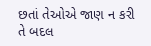છતાં તેઓએ જાણ ન કરી તે બદલ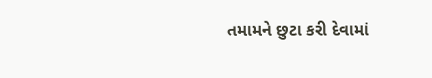તમામને છુટા કરી દેવામાં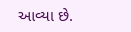આવ્યા છે.